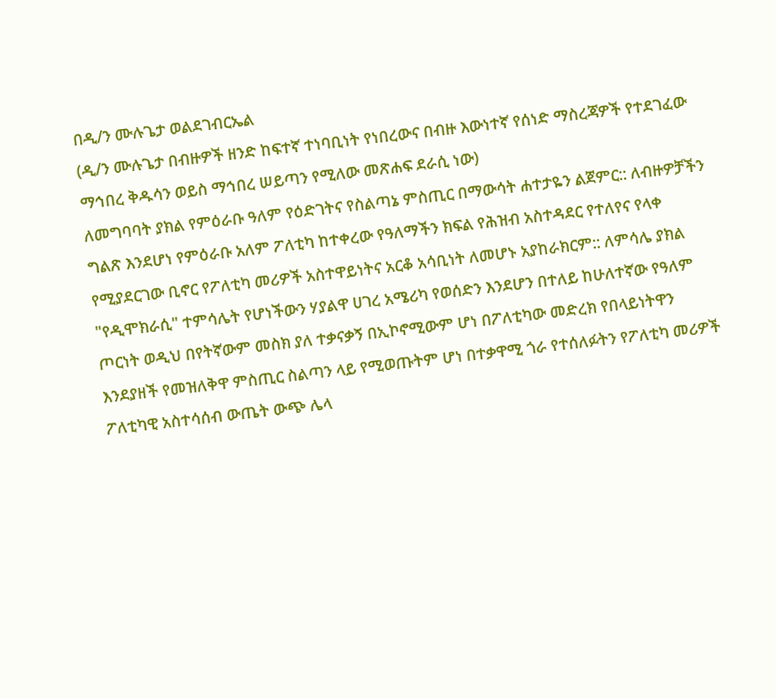በዲ/ን ሙሉጌታ ወልደገብርኤል
(ዲ/ን ሙሉጌታ በብዙዎች ዘንድ ከፍተኛ ተነባቢነት የነበረውና በብዙ እውነተኛ የሰነድ ማስረጃዎች የተደገፈው ማኅበረ ቅዱሳን ወይስ ማኅበረ ሠይጣን የሚለው መጽሐፍ ደራሲ ነው)
ለመግባባት ያክል የምዕራቡ ዓለም የዕድገትና የስልጣኔ ምስጢር በማውሳት ሐተታዬን ልጀምር:: ለብዙዎቻችን ግልጽ እንደሆነ የምዕራቡ አለም ፖለቲካ ከተቀረው የዓለማችን ክፍል የሕዝብ አስተዳደር የተለየና የላቀ የሚያደርገው ቢኖር የፖለቲካ መሪዎች አስተዋይነትና አርቆ አሳቢነት ለመሆኑ አያከራክርም:: ለምሳሌ ያክል "የዲሞክራሲ" ተምሳሌት የሆነችውን ሃያልዋ ሀገረ አሜሪካ የወሰድን እንደሆን በተለይ ከሁለተኛው የዓለም ጦርነት ወዲህ በየትኛውም መስክ ያለ ተቃናቃኝ በኢኮኖሚውም ሆነ በፖለቲካው መድረክ የበላይነትዋን እንደያዘች የመዝለቅዋ ምስጢር ስልጣን ላይ የሚወጡትም ሆነ በተቃዋሚ ጎራ የተሰለፉትን የፖለቲካ መሪዎች ፖለቲካዊ አስተሳሰብ ውጤት ውጭ ሌላ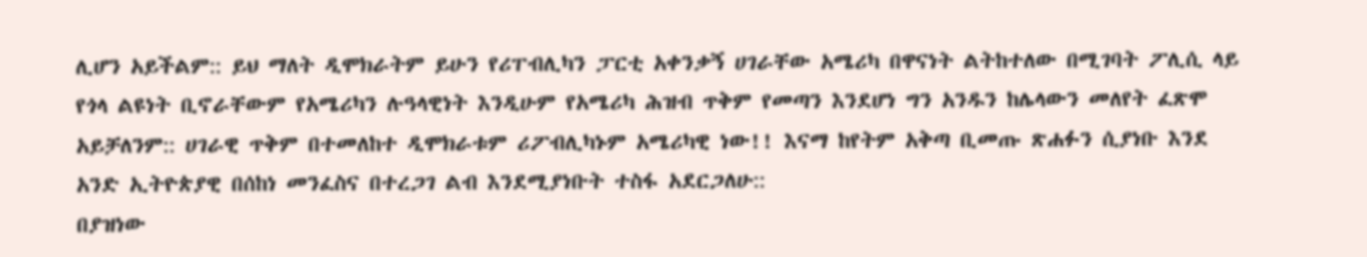ሊሆን አይችልም:: ይህ ማለት ዲሞክራትም ይሁን የሪፐብሊካን ፓርቲ አቀንቃኝ ሀገራቸው አሜሪካ በዋናነት ልትከተለው በሚገባት ፖሊሲ ላይ የጎላ ልዩነት ቢኖራቸውም የአሜሪካን ሉዓላዊነት እንዲሁም የአሜሪካ ሕዝብ ጥቅም የመጣን እንደሆነ ግን አንዱን ከሌላውን መለየት ፈጽሞ አይቻለንም:: ሀገራዊ ጥቅም በተመለከተ ዲሞክራቱም ሪፖብሊካኑም አሜሪካዊ ነው!! እናማ ከየትም አቅጣ ቢመጡ ጽሐፉን ሲያነቡ እንደ አንድ ኢትዮጵያዊ በሰከነ መንፈስና በተረጋገ ልብ እንደሚያነቡት ተስፋ አደርጋለሁ::
በያዝነው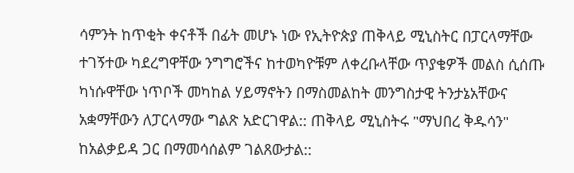ሳምንት ከጥቂት ቀናቶች በፊት መሆኑ ነው የኢትዮጵያ ጠቅላይ ሚኒስትር በፓርላማቸው ተገኝተው ካደረግዋቸው ንግግሮችና ከተወካዮቹም ለቀረቡላቸው ጥያቄዎች መልስ ሲሰጡ ካነሱዋቸው ነጥቦች መካከል ሃይማኖትን በማስመልከት መንግስታዊ ትንታኔአቸውና አቋማቸውን ለፓርላማው ግልጽ አድርገዋል:: ጠቅላይ ሚኒስትሩ "ማህበረ ቅዱሳን" ከአልቃይዳ ጋር በማመሳሰልም ገልጸውታል::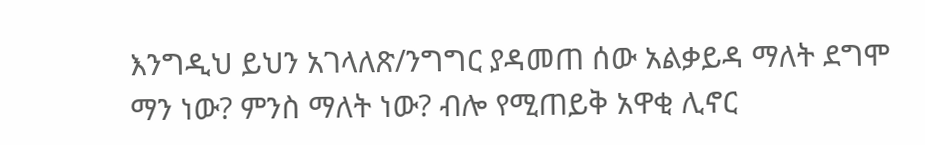እንግዲህ ይህን አገላለጽ/ንግግር ያዳመጠ ሰው አልቃይዳ ማለት ደግሞ ማን ነው? ምንስ ማለት ነው? ብሎ የሚጠይቅ አዋቂ ሊኖር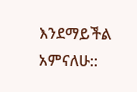እንደማይችል አምናለሁ::